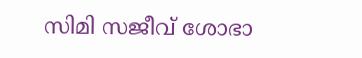സിമി സജീവ് ശോഭാ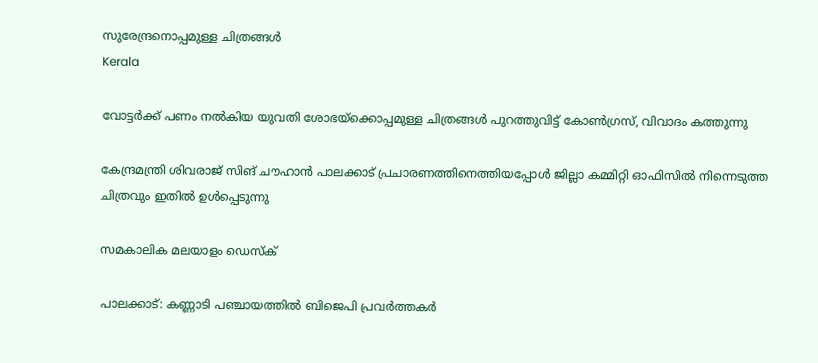സുരേന്ദ്രനൊപ്പമുള്ള ചിത്രങ്ങള്‍
Kerala

വോട്ടര്‍ക്ക് പണം നല്‍കിയ യുവതി ശോഭയ്‌ക്കൊപ്പമുള്ള ചിത്രങ്ങള്‍ പുറത്തുവിട്ട് കോണ്‍ഗ്രസ്, വിവാദം കത്തുന്നു

കേന്ദ്രമന്ത്രി ശിവരാജ് സിങ് ചൗഹാന്‍ പാലക്കാട് പ്രചാരണത്തിനെത്തിയപ്പോള്‍ ജില്ലാ കമ്മിറ്റി ഓഫിസില്‍ നിന്നെടുത്ത ചിത്രവും ഇതില്‍ ഉള്‍പ്പെടുന്നു

സമകാലിക മലയാളം ഡെസ്ക്

പാലക്കാട്: കണ്ണാടി പഞ്ചായത്തില്‍ ബിജെപി പ്രവര്‍ത്തകര്‍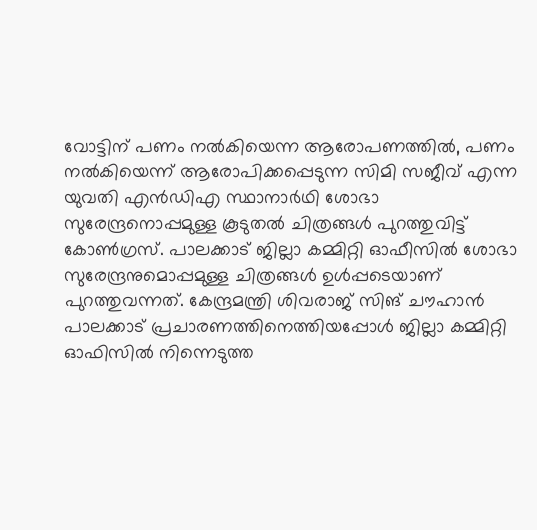വോട്ടിന് പണം നല്‍കിയെന്ന ആരോപണത്തില്‍, പണം നല്‍കിയെന്ന് ആരോപിക്കപ്പെടുന്ന സിമി സജീവ് എന്ന യുവതി എന്‍ഡിഎ സ്ഥാനാര്‍ഥി ശോഭാ സുരേന്ദ്രനൊപ്പമുള്ള കൂടുതല്‍ ചിത്രങ്ങള്‍ പുറത്തുവിട്ട് കോണ്‍ഗ്രസ്. പാലക്കാട് ജില്ലാ കമ്മിറ്റി ഓഫീസില്‍ ശോഭാ സുരേന്ദ്രനുമൊപ്പമുള്ള ചിത്രങ്ങള്‍ ഉള്‍പ്പടെയാണ് പുറത്തുവന്നത്. കേന്ദ്രമന്ത്രി ശിവരാജ് സിങ് ചൗഹാന്‍ പാലക്കാട് പ്രചാരണത്തിനെത്തിയപ്പോള്‍ ജില്ലാ കമ്മിറ്റി ഓഫിസില്‍ നിന്നെടുത്ത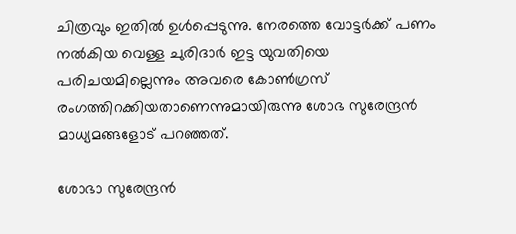ചിത്രവും ഇതില്‍ ഉള്‍പ്പെടുന്നു. നേരത്തെ വോട്ടര്‍ക്ക് പണം നല്‍കിയ വെള്ള ചുരിദാര്‍ ഇട്ട യുവതിയെ പരിചയമില്ലെന്നും അവരെ കോണ്‍ഗ്രസ് രംഗത്തിറക്കിയതാണെന്നുമായിരുന്നു ശോഭ സുരേന്ദ്രന്‍ മാധ്യമങ്ങളോട് പറഞ്ഞത്.

ശോഭാ സുരേന്ദ്രന്‍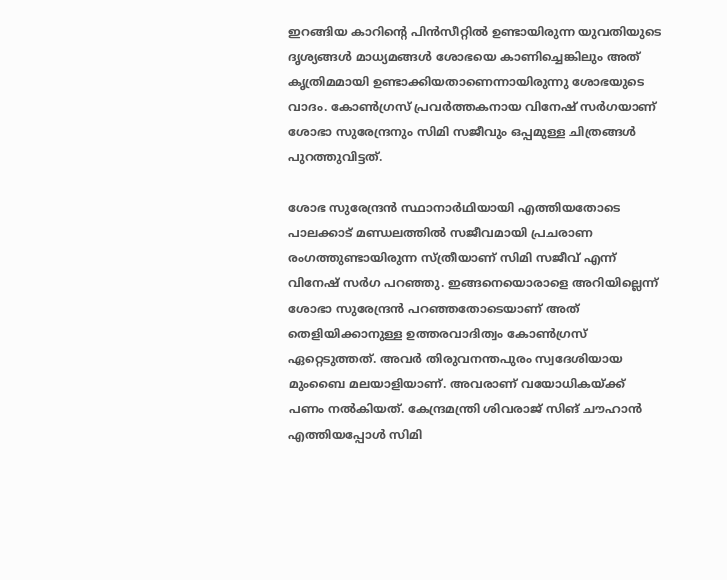ഇറങ്ങിയ കാറിന്റെ പിന്‍സീറ്റില്‍ ഉണ്ടായിരുന്ന യുവതിയുടെ ദൃശ്യങ്ങള്‍ മാധ്യമങ്ങള്‍ ശോഭയെ കാണിച്ചെങ്കിലും അത് കൃത്രിമമായി ഉണ്ടാക്കിയതാണെന്നായിരുന്നു ശോഭയുടെ വാദം. കോണ്‍ഗ്രസ് പ്രവര്‍ത്തകനായ വിനേഷ് സര്‍ഗയാണ് ശോഭാ സുരേന്ദ്രനും സിമി സജീവും ഒപ്പമുള്ള ചിത്രങ്ങള്‍ പുറത്തുവിട്ടത്.

ശോഭ സുരേന്ദ്രന്‍ സ്ഥാനാര്‍ഥിയായി എത്തിയതോടെ പാലക്കാട് മണ്ഡലത്തില്‍ സജീവമായി പ്രചരാണ രംഗത്തുണ്ടായിരുന്ന സ്ത്രീയാണ് സിമി സജീവ് എന്ന് വിനേഷ് സര്‍ഗ പറഞ്ഞു. ഇങ്ങനെയൊരാളെ അറിയില്ലെന്ന് ശോഭാ സുരേന്ദ്രന്‍ പറഞ്ഞതോടെയാണ് അത് തെളിയിക്കാനുള്ള ഉത്തരവാദിത്വം കോണ്‍ഗ്രസ് ഏറ്റെടുത്തത്. അവര്‍ തിരുവനന്തപുരം സ്വദേശിയായ മുംബൈ മലയാളിയാണ്. അവരാണ് വയോധികയ്ക്ക് പണം നല്‍കിയത്. കേന്ദ്രമന്ത്രി ശിവരാജ് സിങ് ചൗഹാന്‍ എത്തിയപ്പോള്‍ സിമി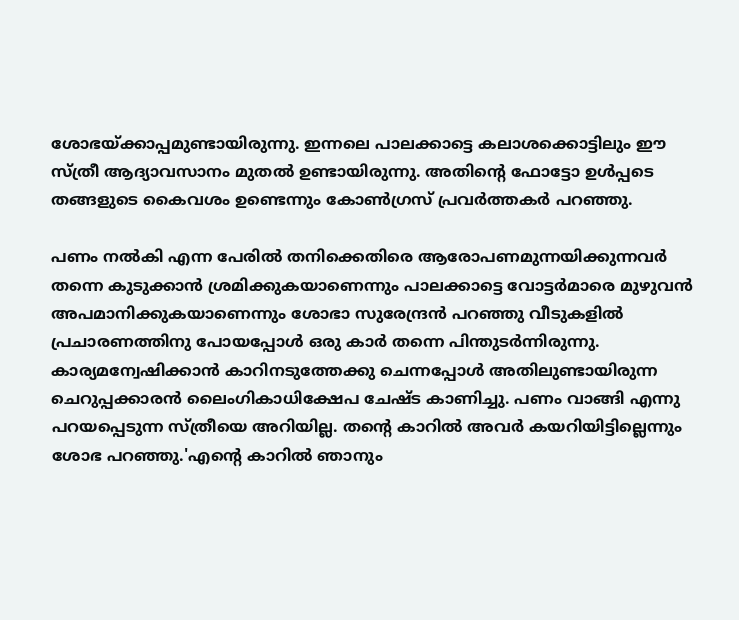ശോഭയ്ക്കാപ്പമുണ്ടായിരുന്നു. ഇന്നലെ പാലക്കാട്ടെ കലാശക്കൊട്ടിലും ഈ സ്ത്രീ ആദ്യാവസാനം മുതല്‍ ഉണ്ടായിരുന്നു. അതിന്റെ ഫോട്ടോ ഉള്‍പ്പടെ തങ്ങളുടെ കൈവശം ഉണ്ടെന്നും കോണ്‍ഗ്രസ് പ്രവര്‍ത്തകര്‍ പറഞ്ഞു.

പണം നല്‍കി എന്ന പേരില്‍ തനിക്കെതിരെ ആരോപണമുന്നയിക്കുന്നവര്‍ തന്നെ കുടുക്കാന്‍ ശ്രമിക്കുകയാണെന്നും പാലക്കാട്ടെ വോട്ടര്‍മാരെ മുഴുവന്‍ അപമാനിക്കുകയാണെന്നും ശോഭാ സുരേന്ദ്രന്‍ പറഞ്ഞു വീടുകളില്‍ പ്രചാരണത്തിനു പോയപ്പോള്‍ ഒരു കാര്‍ തന്നെ പിന്തുടര്‍ന്നിരുന്നു. കാര്യമന്വേഷിക്കാന്‍ കാറിനടുത്തേക്കു ചെന്നപ്പോള്‍ അതിലുണ്ടായിരുന്ന ചെറുപ്പക്കാരന്‍ ലൈംഗികാധിക്ഷേപ ചേഷ്ട കാണിച്ചു. പണം വാങ്ങി എന്നു പറയപ്പെടുന്ന സ്ത്രീയെ അറിയില്ല. തന്റെ കാറില്‍ അവര്‍ കയറിയിട്ടില്ലെന്നും ശോഭ പറഞ്ഞു.'എന്റെ കാറില്‍ ഞാനും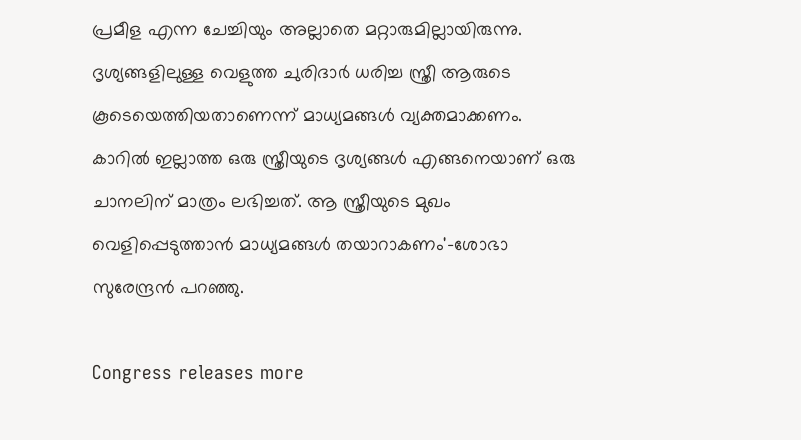പ്രമീള എന്ന ചേച്ചിയും അല്ലാതെ മറ്റാരുമില്ലായിരുന്നു. ദൃശ്യങ്ങളിലുള്ള വെളുത്ത ചുരിദാര്‍ ധരിച്ച സ്ത്രീ ആരുടെ കൂടെയെത്തിയതാണെന്ന് മാധ്യമങ്ങള്‍ വ്യക്തമാക്കണം. കാറില്‍ ഇല്ലാത്ത ഒരു സ്ത്രീയുടെ ദൃശ്യങ്ങള്‍ എങ്ങനെയാണ് ഒരു ചാനലിന് മാത്രം ലഭിച്ചത്. ആ സ്ത്രീയുടെ മുഖം വെളിപ്പെടുത്താന്‍ മാധ്യമങ്ങള്‍ തയാറാകണം'-ശോഭാ സുരേന്ദ്രന്‍ പറഞ്ഞു.

Congress releases more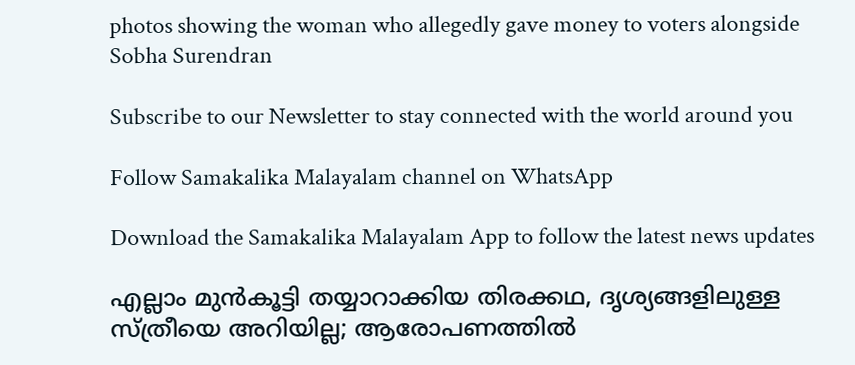photos showing the woman who allegedly gave money to voters alongside Sobha Surendran

Subscribe to our Newsletter to stay connected with the world around you

Follow Samakalika Malayalam channel on WhatsApp

Download the Samakalika Malayalam App to follow the latest news updates

എല്ലാം മുന്‍കൂട്ടി തയ്യാറാക്കിയ തിരക്കഥ, ദൃശ്യങ്ങളിലുള്ള സ്ത്രീയെ അറിയില്ല; ആരോപണത്തില്‍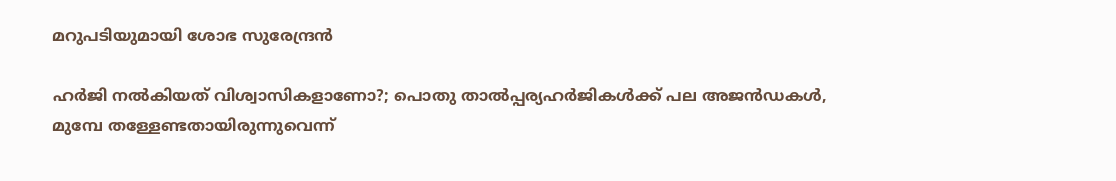മറുപടിയുമായി ശോഭ സുരേന്ദ്രന്‍

ഹര്‍ജി നല്‍കിയത് വിശ്വാസികളാണോ?; പൊതു താല്‍പ്പര്യഹര്‍ജികള്‍ക്ക് പല അജന്‍ഡകള്‍, മുമ്പേ തള്ളേണ്ടതായിരുന്നുവെന്ന്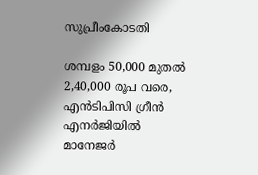സുപ്രീംകോടതി

ശമ്പളം 50,000 മുതൽ 2,40,000 രൂപ വരെ, എൻ‌ടി‌പി‌സി ഗ്രീൻ എനർജിയിൽ മാനേജർ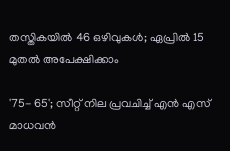തസ്തികയിൽ 46 ഒഴിവുകൾ; ഏപ്രിൽ 15 മുതൽ അപേക്ഷിക്കാം

'75- 65'; സീറ്റ് നില പ്രവചിച്ച് എന്‍ എസ് മാധവന്‍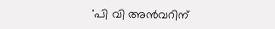'പി വി അന്‍വറിന്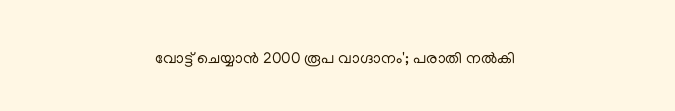വോട്ട് ചെയ്യാന്‍ 2000 രൂപ വാഗ്ദാനം'; പരാതി നല്‍കി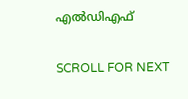എല്‍ഡിഎഫ്

SCROLL FOR NEXT